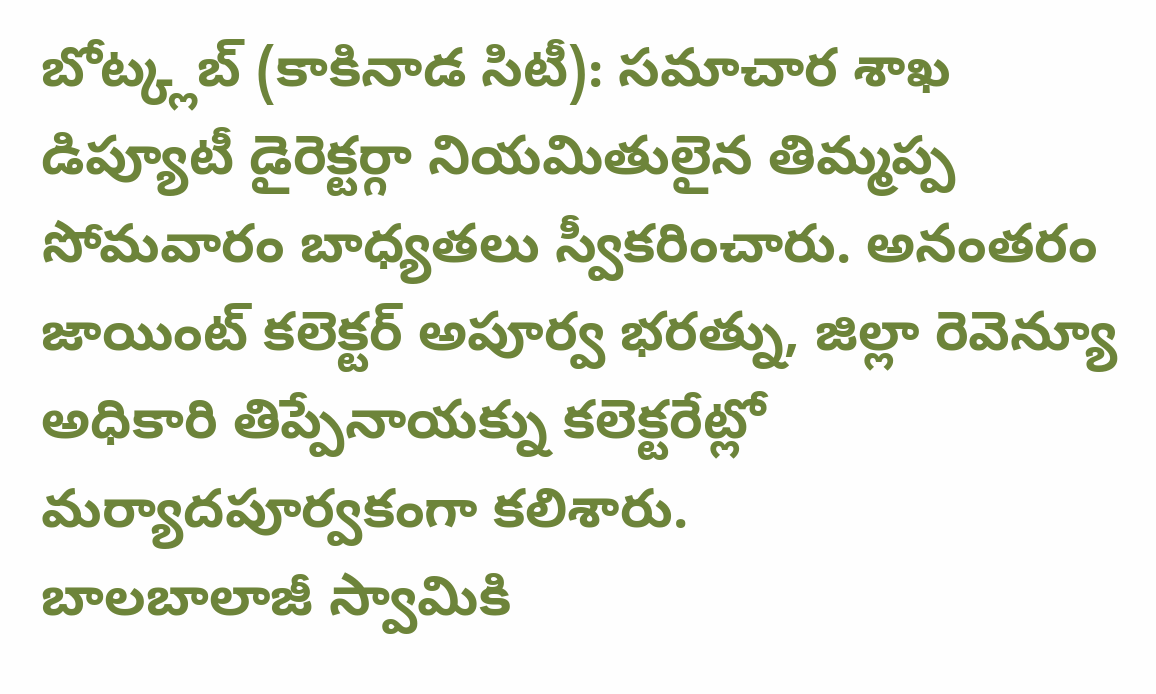బోట్క్లబ్ (కాకినాడ సిటీ): సమాచార శాఖ డిప్యూటీ డైరెక్టర్గా నియమితులైన తిమ్మప్ప సోమవారం బాధ్యతలు స్వీకరించారు. అనంతరం జాయింట్ కలెక్టర్ అపూర్వ భరత్ను, జిల్లా రెవెన్యూ అధికారి తిప్పేనాయక్ను కలెక్టరేట్లో మర్యాదపూర్వకంగా కలిశారు.
బాలబాలాజీ స్వామికి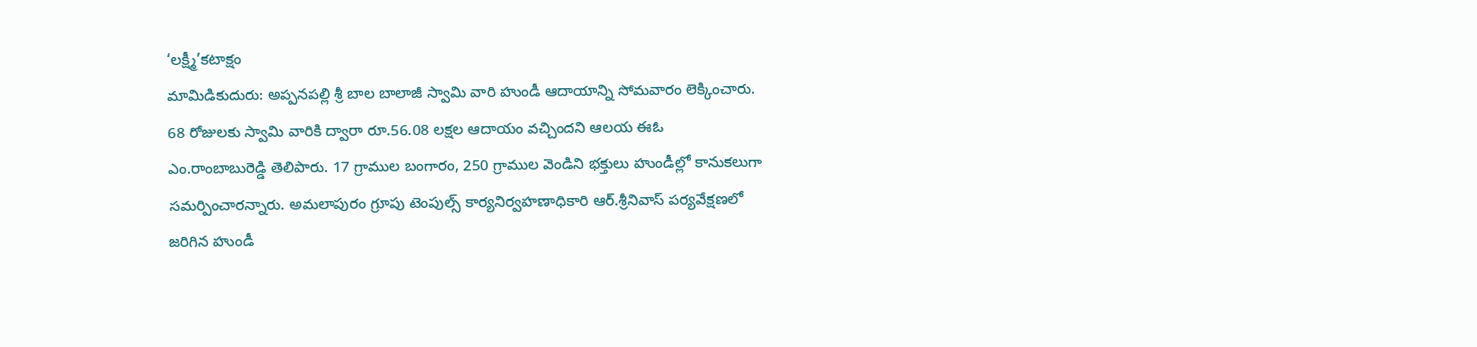‘లక్ష్మీ’కటాక్షం
మామిడికుదురు: అప్పనపల్లి శ్రీ బాల బాలాజీ స్వామి వారి హుండీ ఆదాయాన్ని సోమవారం లెక్కించారు. 68 రోజులకు స్వామి వారికి ద్వారా రూ.56.08 లక్షల ఆదాయం వచ్చిందని ఆలయ ఈఓ ఎం.రాంబాబురెడ్డి తెలిపారు. 17 గ్రాముల బంగారం, 250 గ్రాముల వెండిని భక్తులు హుండీల్లో కానుకలుగా సమర్పించారన్నారు. అమలాపురం గ్రూపు టెంపుల్స్ కార్యనిర్వహణాధికారి ఆర్.శ్రీనివాస్ పర్యవేక్షణలో జరిగిన హుండీ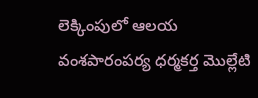లెక్కింపులో ఆలయ వంశపారంపర్య ధర్మకర్త మొల్లేటి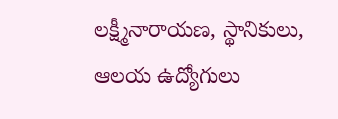లక్ష్మీనారాయణ, స్థానికులు, ఆలయ ఉద్యోగులు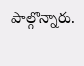పాల్గొన్నారు.